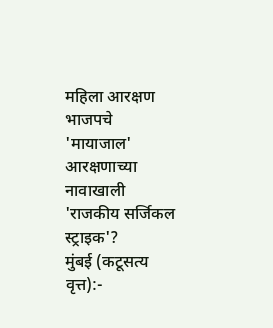महिला आरक्षण भाजपचे 'मायाजाल'
आरक्षणाच्या नावाखाली 'राजकीय सर्जिकल स्ट्राइक'?
मुंबई (कटूसत्य वृत्त):-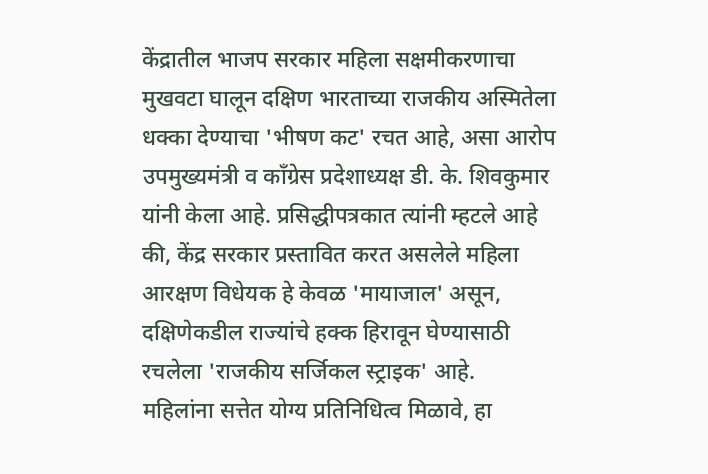केंद्रातील भाजप सरकार महिला सक्षमीकरणाचा मुखवटा घालून दक्षिण भारताच्या राजकीय अस्मितेला धक्का देण्याचा 'भीषण कट' रचत आहे, असा आरोप उपमुख्यमंत्री व काँग्रेस प्रदेशाध्यक्ष डी. के. शिवकुमार यांनी केला आहे. प्रसिद्धीपत्रकात त्यांनी म्हटले आहे की, केंद्र सरकार प्रस्तावित करत असलेले महिला आरक्षण विधेयक हे केवळ 'मायाजाल' असून, दक्षिणेकडील राज्यांचे हक्क हिरावून घेण्यासाठी रचलेला 'राजकीय सर्जिकल स्ट्राइक' आहे.
महिलांना सत्तेत योग्य प्रतिनिधित्व मिळावे, हा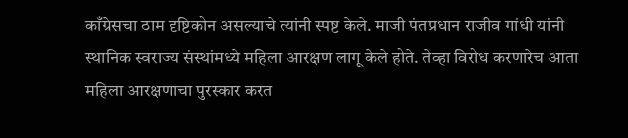काँग्रेसचा ठाम दृष्टिकोन असल्याचे त्यांनी स्पष्ट केले. माजी पंतप्रधान राजीव गांधी यांनी स्थानिक स्वराज्य संस्थांमध्ये महिला आरक्षण लागू केले होते. तेव्हा विरोध करणारेच आता महिला आरक्षणाचा पुरस्कार करत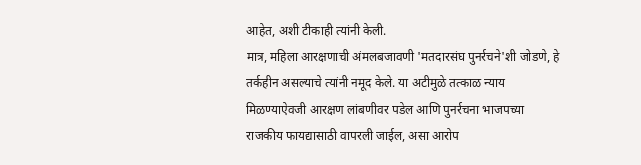आहेत, अशी टीकाही त्यांनी केली.
मात्र, महिला आरक्षणाची अंमलबजावणी 'मतदारसंघ पुनर्रचने'शी जोडणे, हे तर्कहीन असल्याचे त्यांनी नमूद केले. या अटीमुळे तत्काळ न्याय मिळण्याऐवजी आरक्षण लांबणीवर पडेल आणि पुनर्रचना भाजपच्या राजकीय फायद्यासाठी वापरली जाईल, असा आरोप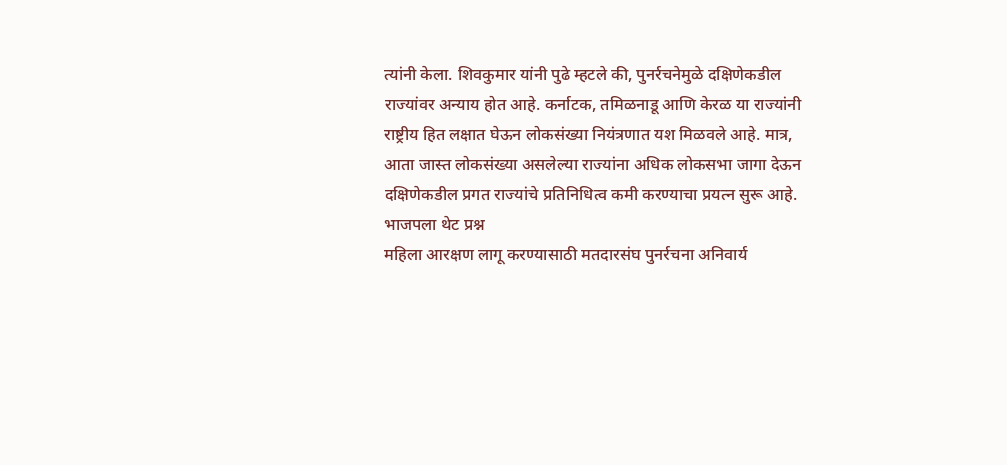त्यांनी केला. शिवकुमार यांनी पुढे म्हटले की, पुनर्रचनेमुळे दक्षिणेकडील राज्यांवर अन्याय होत आहे. कर्नाटक, तमिळनाडू आणि केरळ या राज्यांनी राष्ट्रीय हित लक्षात घेऊन लोकसंख्या नियंत्रणात यश मिळवले आहे. मात्र, आता जास्त लोकसंख्या असलेल्या राज्यांना अधिक लोकसभा जागा देऊन दक्षिणेकडील प्रगत राज्यांचे प्रतिनिधित्व कमी करण्याचा प्रयत्न सुरू आहे.
भाजपला थेट प्रश्न
महिला आरक्षण लागू करण्यासाठी मतदारसंघ पुनर्रचना अनिवार्य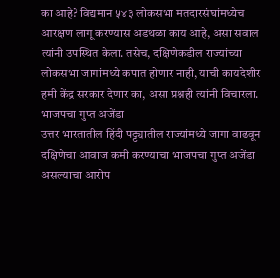का आहे? विद्यमान ५४३ लोकसभा मतदारसंघांमध्येच आरक्षण लागू करण्यास अडथळा काय आहे, असा सवाल त्यांनी उपस्थित केला. तसेच, दक्षिणेकडील राज्यांच्या लोकसभा जागांमध्ये कपात होणार नाही, याची कायदेशीर हमी केंद्र सरकार देणार का, असा प्रश्नही त्यांनी विचारला.
भाजपचा गुप्त अजेंडा
उत्तर भारतातील हिंदी पट्ट्यातील राज्यांमध्ये जागा वाढवून दक्षिणेचा आवाज कमी करण्याचा भाजपचा गुप्त अजेंडा असल्याचा आरोप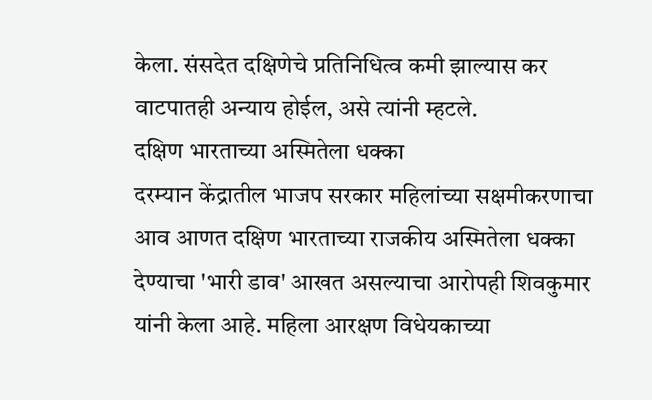केला. संसदेत दक्षिणेचे प्रतिनिधित्व कमी झाल्यास कर वाटपातही अन्याय होईल, असे त्यांनी म्हटले.
दक्षिण भारताच्या अस्मितेला धक्का
दरम्यान केंद्रातील भाजप सरकार महिलांच्या सक्षमीकरणाचा आव आणत दक्षिण भारताच्या राजकीय अस्मितेला धक्का देण्याचा 'भारी डाव' आखत असल्याचा आरोपही शिवकुमार यांनी केला आहे. महिला आरक्षण विधेयकाच्या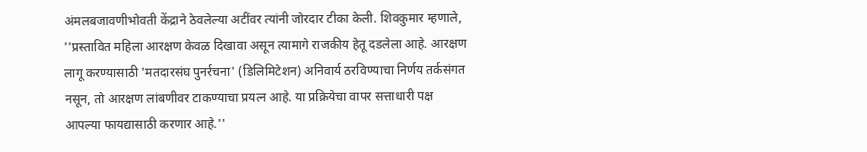अंमलबजावणीभोवती केंद्राने ठेवलेल्या अटींवर त्यांनी जोरदार टीका केली. शिवकुमार म्हणाले, ''प्रस्तावित महिला आरक्षण केवळ दिखावा असून त्यामागे राजकीय हेतू दडलेला आहे. आरक्षण लागू करण्यासाठी 'मतदारसंघ पुनर्रचना' (डिलिमिटेशन) अनिवार्य ठरविण्याचा निर्णय तर्कसंगत नसून, तो आरक्षण लांबणीवर टाकण्याचा प्रयत्न आहे. या प्रक्रियेचा वापर सत्ताधारी पक्ष आपल्या फायद्यासाठी करणार आहे.''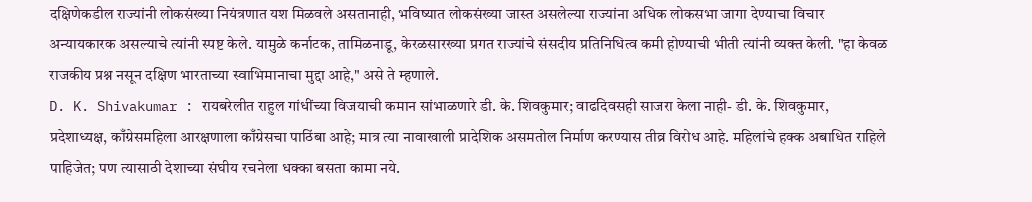दक्षिणेकडील राज्यांनी लोकसंख्या नियंत्रणात यश मिळवले असतानाही, भविष्यात लोकसंख्या जास्त असलेल्या राज्यांना अधिक लोकसभा जागा देण्याचा विचार अन्यायकारक असल्याचे त्यांनी स्पष्ट केले. यामुळे कर्नाटक, तामिळनाडू, केरळसारख्या प्रगत राज्यांचे संसदीय प्रतिनिधित्व कमी होण्याची भीती त्यांनी व्यक्त केली. "हा केवळ राजकीय प्रश्न नसून दक्षिण भारताच्या स्वाभिमानाचा मुद्दा आहे," असे ते म्हणाले.
D. K. Shivakumar : रायबरेलीत राहुल गांधींच्या विजयाची कमान सांभाळणारे डी. के. शिवकुमार; वाढदिवसही साजरा केला नाही- डी. के. शिवकुमार, प्रदेशाध्यक्ष, काँग्रेसमहिला आरक्षणाला काँग्रेसचा पाठिंबा आहे; मात्र त्या नावाखाली प्रादेशिक असमतोल निर्माण करण्यास तीव्र विरोध आहे. महिलांचे हक्क अबाधित राहिले पाहिजेत; पण त्यासाठी देशाच्या संघीय रचनेला धक्का बसता कामा नये.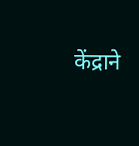केंद्राने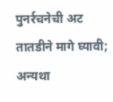पुनर्रचनेची अट तातडीने मागे घ्यावी; अन्यथा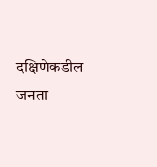दक्षिणेकडील जनता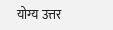योग्य उत्तर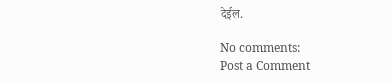देईल.

No comments:
Post a Comment